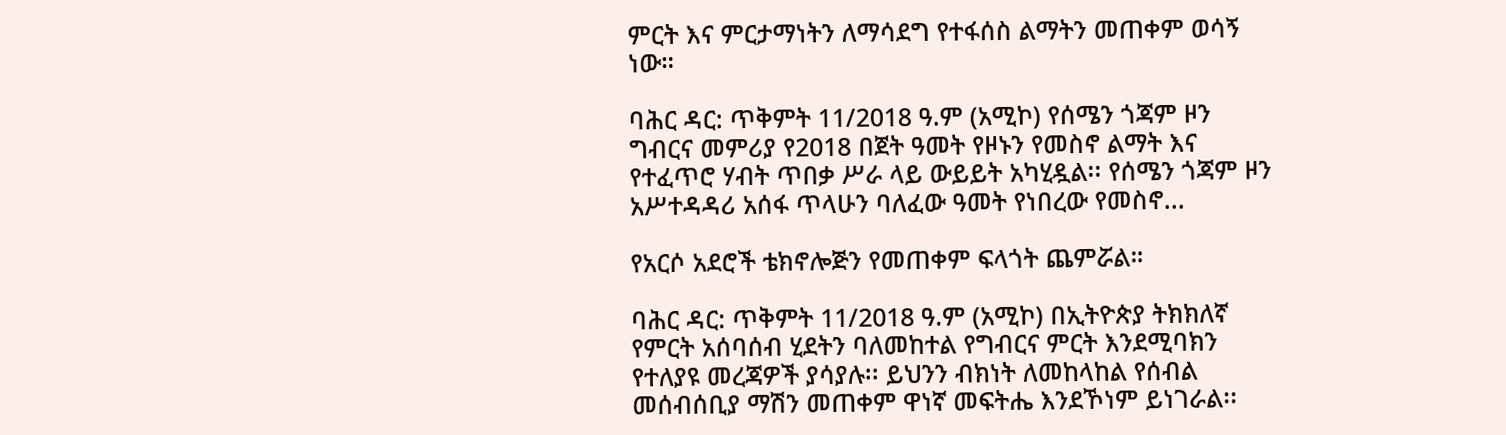ምርት እና ምርታማነትን ለማሳደግ የተፋሰስ ልማትን መጠቀም ወሳኝ ነው።

ባሕር ዳር: ጥቅምት 11/2018 ዓ.ም (አሚኮ) የሰሜን ጎጃም ዞን ግብርና መምሪያ የ2018 በጀት ዓመት የዞኑን የመስኖ ልማት እና የተፈጥሮ ሃብት ጥበቃ ሥራ ላይ ውይይት አካሂዷል፡፡ የሰሜን ጎጃም ዞን አሥተዳዳሪ አሰፋ ጥላሁን ባለፈው ዓመት የነበረው የመስኖ...

የአርሶ አደሮች ቴክኖሎጅን የመጠቀም ፍላጎት ጨምሯል።

ባሕር ዳር: ጥቅምት 11/2018 ዓ.ም (አሚኮ) በኢትዮጵያ ትክክለኛ የምርት አሰባሰብ ሂደትን ባለመከተል የግብርና ምርት እንደሚባክን የተለያዩ መረጃዎች ያሳያሉ፡፡ ይህንን ብክነት ለመከላከል የሰብል መሰብሰቢያ ማሽን መጠቀም ዋነኛ መፍትሔ እንደኾነም ይነገራል፡፡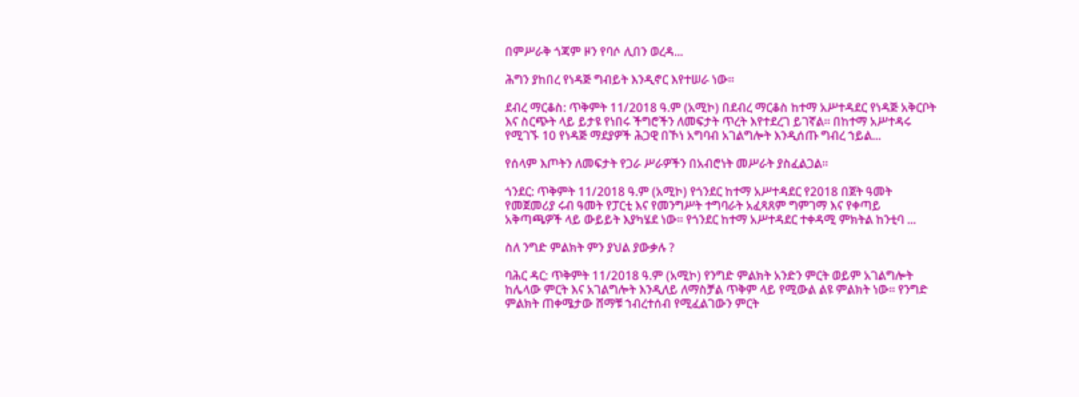በምሥራቅ ጎጃም ዞን የባሶ ሊበን ወረዳ...

ሕግን ያከበረ የነዳጅ ግብይት እንዲኖር እየተሠራ ነው።

ደብረ ማርቆስ: ጥቅምት 11/2018 ዓ.ም (አሚኮ) በደብረ ማርቆስ ከተማ አሥተዳደር የነዳጅ አቅርቦት እና ስርጭት ላይ ይታዩ የነበሩ ችግሮችን ለመፍታት ጥረት እየተደረገ ይገኛል። በከተማ አሥተዳሩ የሚገኙ 10 የነዳጅ ማደያዎች ሕጋዊ በኾነ አግባብ አገልግሎት እንዲሰጡ ግብረ ኀይል...

የሰላም እጦትን ለመፍታት የጋራ ሥራዎችን በአብሮነት መሥራት ያስፈልጋል።

ጎንደር: ጥቅምት 11/2018 ዓ.ም (አሚኮ) የጎንደር ከተማ አሥተዳደር የ2018 በጀት ዓመት የመጀመሪያ ሩብ ዓመት የፓርቲ እና የመንግሥት ተግባራት አፈጻጸም ግምገማ እና የቀጣይ አቅጣጫዎች ላይ ውይይት እያካሄደ ነው። የጎንደር ከተማ አሥተዳደር ተቀዳሚ ምክትል ከንቲባ ...

ስለ ንግድ ምልክት ምን ያህል ያውቃሉ ?

ባሕር ዳር: ጥቅምት 11/2018 ዓ.ም (አሚኮ) የንግድ ምልክት አንድን ምርት ወይም አገልግሎት ከሌላው ምርት እና አገልግሎት እንዲለይ ለማስቻል ጥቅም ላይ የሚውል ልዩ ምልክት ነው፡፡ የንግድ ምልክት ጠቀሜታው ሸማቹ ኀብረተሰብ የሚፈልገውን ምርት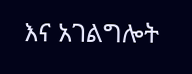እና አገልግሎት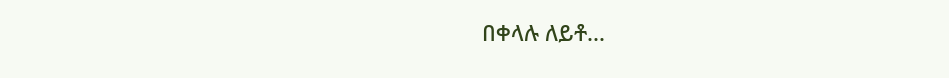በቀላሉ ለይቶ...